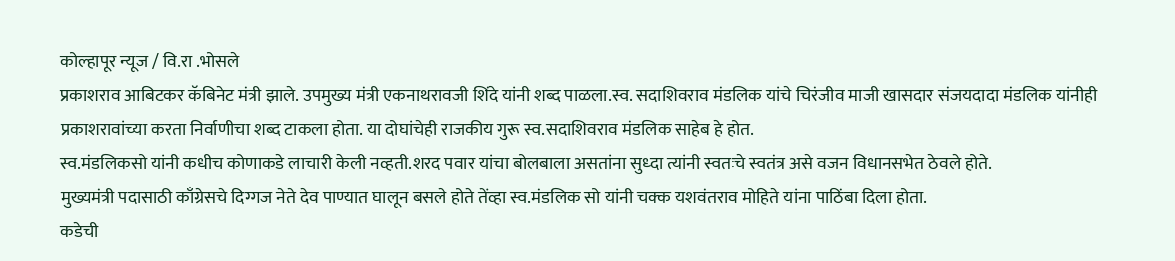कोल्हापूर न्यूज / वि.रा .भोसले
प्रकाशराव आबिटकर कॅबिनेट मंत्री झाले. उपमुख्य मंत्री एकनाथरावजी शिंदे यांनी शब्द पाळला.स्व. सदाशिवराव मंडलिक यांचे चिरंजीव माजी खासदार संजयदादा मंडलिक यांनीही प्रकाशरावांच्या करता निर्वाणीचा शब्द टाकला होता. या दोघांचेही राजकीय गुरू स्व.सदाशिवराव मंडलिक साहेब हे होत.
स्व.मंडलिकसो यांनी कधीच कोणाकडे लाचारी केली नव्हती.शरद पवार यांचा बोलबाला असतांना सुध्दा त्यांनी स्वतःचे स्वतंत्र असे वजन विधानसभेत ठेवले होते.
मुख्यमंत्री पदासाठी काँग्रेसचे दिग्गज नेते देव पाण्यात घालून बसले होते तेंव्हा स्व.मंडलिक सो यांनी चक्क यशवंतराव मोहिते यांना पाठिंबा दिला होता.
कडेची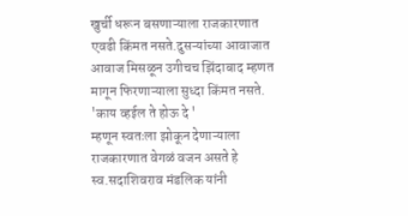खुर्ची धरून बसणाऱ्याला राजकारणात एवढी किंमत नसते.दुसऱ्यांच्या आवाजात आवाज मिसळून उगीचच झिंदाबाद म्हणत मागून फिरणाऱ्याला सुध्दा किंमत नसते.
'काय व्हईल ते होऊ दे '
म्हणून स्वतःला झोकून देणाऱ्याला राजकारणात वेगळं वजन असते हे स्व.सदाशिवराव मंडलिक यांनी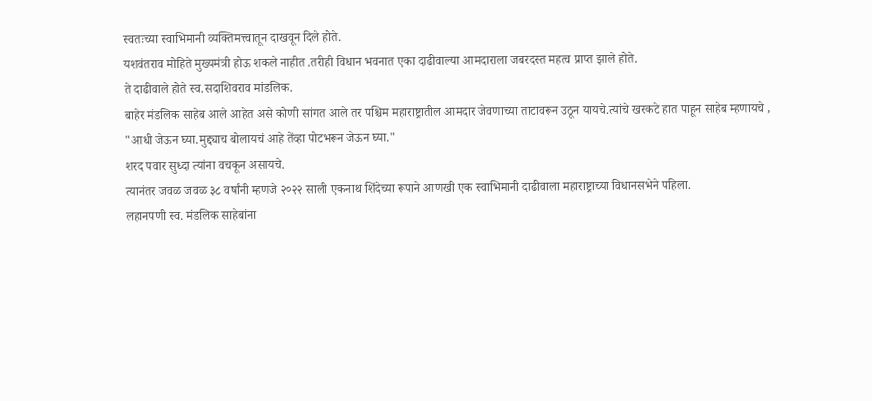स्वतःच्या स्वाभिमानी व्यक्तिमत्त्वातून दाखवून दिले होते.
यशवंतराव मोहिते मुख्यमंत्री होऊ शकले नाहीत .तरीही विधान भवनात एका दाढीवाल्या आमदाराला जबरदस्त महत्व प्राप्त झाले होते.
ते दाढीवाले होते स्व.सदाशिवराव मांडलिक.
बाहेर मंडलिक साहेब आले आहेत असे कोणी सांगत आले तर पश्चिम महाराष्ट्रातील आमदार जेवणाच्या ताटावरून उठून यायचे.त्यांचे खरकटे हात पाहून साहेब म्हणायचे ,
"आधी जेऊन घ्या.मुद्द्याच बोलायचं आहे तेंव्हा पोटभरून जेऊन घ्या."
शरद पवार सुध्दा त्यांना वचकून असायचे.
त्यानंतर जवळ जवळ ३८ वर्षांनी म्हणजे २०२२ साली एकनाथ शिंदेच्या रूपाने आणखी एक स्वाभिमानी दाढीवाला महाराष्ट्राच्या विधानसभेने पहिला.
लहानपणी स्व. मंडलिक साहेबांना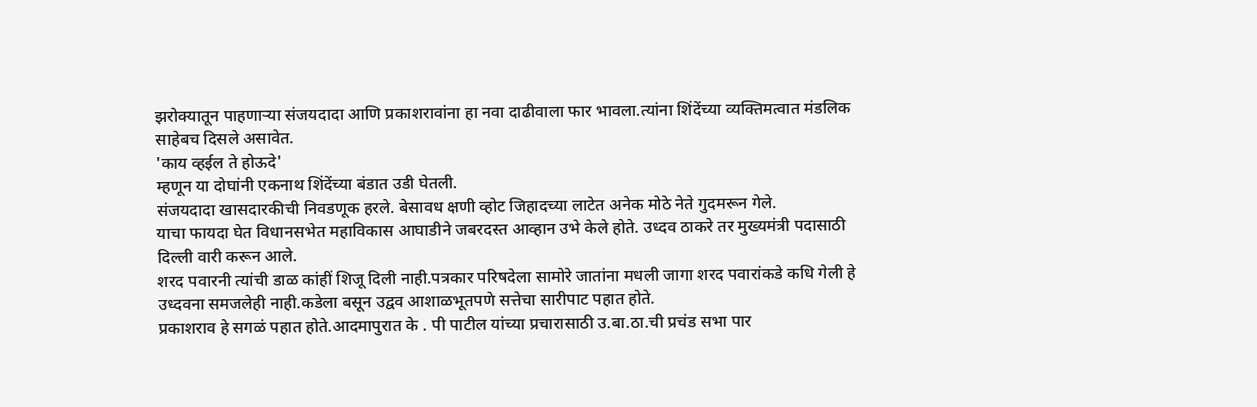झरोक्यातून पाहणाऱ्या संजयदादा आणि प्रकाशरावांना हा नवा दाढीवाला फार भावला.त्यांना शिंदेंच्या व्यक्तिमत्वात मंडलिक साहेबच दिसले असावेत.
'काय व्हईल ते होऊदे'
म्हणून या दोघांनी एकनाथ शिंदेंच्या बंडात उडी घेतली.
संजयदादा खासदारकीची निवडणूक हरले. बेसावध क्षणी व्होट जिहादच्या लाटेत अनेक मोठे नेते गुदमरून गेले.
याचा फायदा घेत विधानसभेत महाविकास आघाडीने जबरदस्त आव्हान उभे केले होते. उध्दव ठाकरे तर मुख्यमंत्री पदासाठी दिल्ली वारी करून आले.
शरद पवारनी त्यांची डाळ कांहीं शिजू दिली नाही.पत्रकार परिषदेला सामोरे जातांना मधली जागा शरद पवारांकडे कधि गेली हे उध्दवना समजलेही नाही.कडेला बसून उद्वव आशाळभूतपणे सत्तेचा सारीपाट पहात होते.
प्रकाशराव हे सगळं पहात होते.आदमापुरात के . पी पाटील यांच्या प्रचारासाठी उ.बा.ठा.ची प्रचंड सभा पार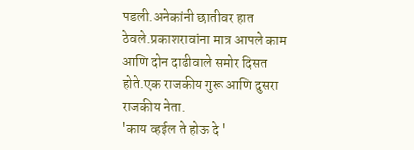पडली.अनेकांनी छातीवर हात ठेवले.प्रकाशरावांना मात्र आपले काम आणि दोन दाढीवाले समोर दिसत होते.एक राजकीय गुरू आणि दुसरा राजकीय नेता.
'काय व्हईल ते होऊ दे '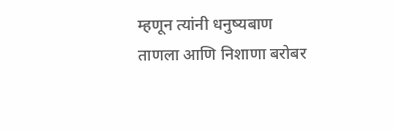म्हणून त्यांनी धनुष्यबाण ताणला आणि निशाणा बरोबर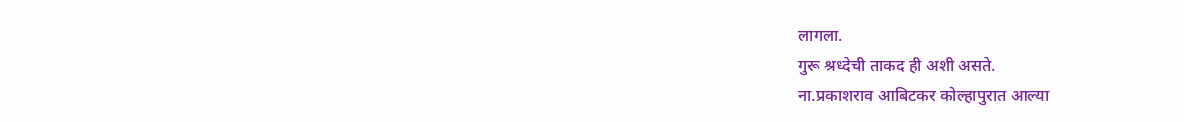लागला.
गुरू श्रध्देची ताकद ही अशी असते.
ना.प्रकाशराव आबिटकर कोल्हापुरात आल्या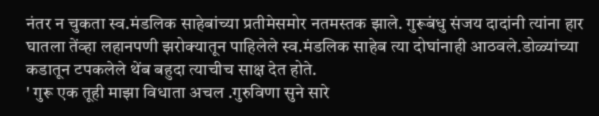नंतर न चुकता स्व.मंडलिक साहेबांच्या प्रतीमेसमोर नतमस्तक झाले. गुरूबंधु संजय दादांनी त्यांना हार घातला तेंव्हा लहानपणी झरोक्यातून पाहिलेले स्व.मंडलिक साहेब त्या दोघांनाही आठवले.डोळ्यांच्या कडातून टपकलेले थेंब बहुदा त्याचीच साक्ष देत होते.
' गुरू एक तूही माझा विधाता अचल .गुरुविणा सुने सारे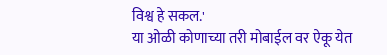विश्व हे सकल.'
या ओळी कोणाच्या तरी मोबाईल वर ऐकू येत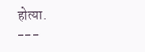होत्या.
---